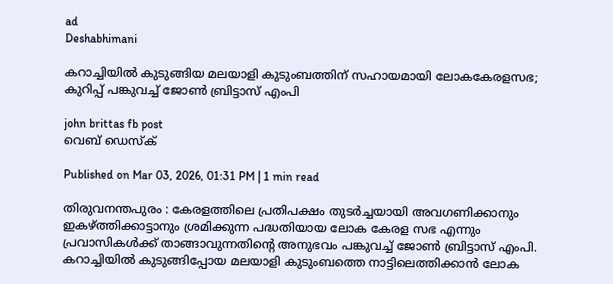ad
Deshabhimani

കറാച്ചിയിൽ കുടുങ്ങിയ മലയാളി കുടുംബത്തിന് സഹായമായി ലോകകേരളസഭ; കുറിപ്പ് പങ്കുവച്ച് ജോൺ ബ്രിട്ടാസ് എംപി

john brittas fb post
വെബ് ഡെസ്ക്

Published on Mar 03, 2026, 01:31 PM | 1 min read

തിരുവനന്തപുരം : കേരളത്തിലെ പ്രതിപക്ഷം തുടർച്ചയായി അവഗണിക്കാനും ഇകഴ്ത്തിക്കാട്ടാനും ശ്രമിക്കുന്ന പദ്ധതിയായ ലോക കേരള സഭ എന്നും പ്രവാസികൾക്ക് താങ്ങാവുന്നതിന്റെ അനുഭവം പങ്കുവച്ച് ജോൺ ബ്രിട്ടാസ് എംപി. കറാച്ചിയിൽ കുടുങ്ങിപ്പോയ മലയാളി കുടുംബത്തെ നാട്ടിലെത്തിക്കാൻ ലോക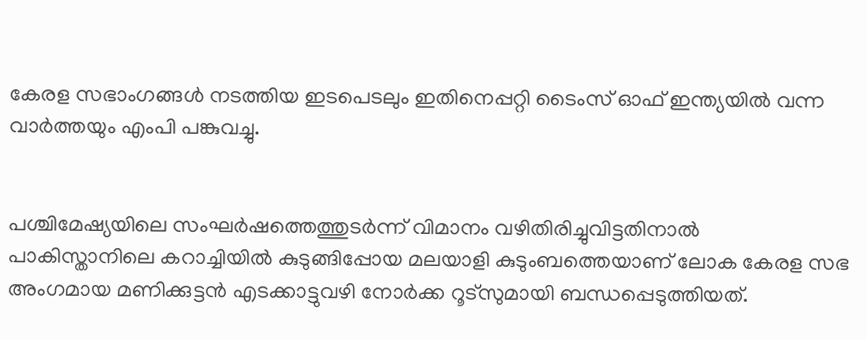കേരള സഭാംഗങ്ങൾ‌ നടത്തിയ ഇടപെടലും ഇതിനെപ്പറ്റി ടൈംസ് ഓഫ് ഇന്ത്യയിൽ വന്ന വാർത്തയും എംപി പങ്കുവച്ചു.


പശ്ചിമേഷ്യയിലെ സംഘർഷത്തെത്തുടർന്ന് വിമാനം വഴിതിരിച്ചുവിട്ടതിനാൽ പാകിസ്താനിലെ കറാച്ചിയിൽ കുടുങ്ങിപ്പോയ മലയാളി കുടുംബത്തെയാണ് ലോക കേരള സഭ അംഗമായ മണിക്കുട്ടൻ എടക്കാട്ടുവഴി നോർക്ക റൂട്സുമായി ബന്ധപ്പെടുത്തിയത്.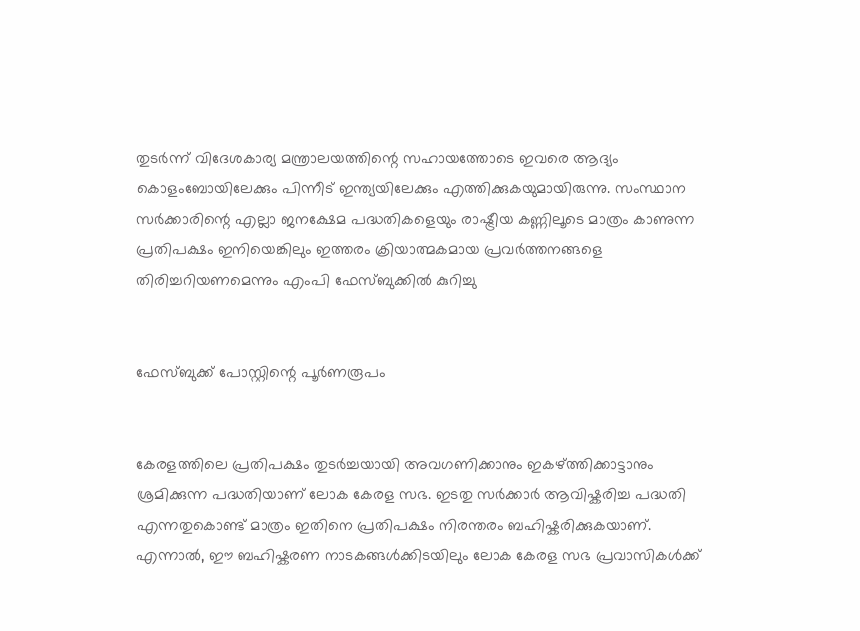തുടർന്ന് വിദേശകാര്യ മന്ത്രാലയത്തിന്റെ സഹായത്തോടെ ഇവരെ ആദ്യം കൊളംബോയിലേക്കും പിന്നീട് ഇന്ത്യയിലേക്കും എത്തിക്കുകയുമായിരുന്നു. സംസ്ഥാന സർക്കാരിന്റെ എല്ലാ ജനക്ഷേമ പദ്ധതികളെയും രാഷ്ട്രീയ കണ്ണിലൂടെ മാത്രം കാണുന്ന പ്രതിപക്ഷം ഇനിയെങ്കിലും ഇത്തരം ക്രിയാത്മകമായ പ്രവർത്തനങ്ങളെ തിരിച്ചറിയണമെന്നും എംപി ഫേസ്ബുക്കിൽ കുറിച്ചു


ഫേസ്ബുക്ക് പോസ്റ്റിന്റെ പൂർണരൂപം


കേരളത്തിലെ പ്രതിപക്ഷം തുടർച്ചയായി അവഗണിക്കാനും ഇകഴ്ത്തിക്കാട്ടാനും ശ്രമിക്കുന്ന പദ്ധതിയാണ് ലോക കേരള സഭ. ഇടതു സർക്കാർ ആവിഷ്കരിച്ച പദ്ധതി എന്നതുകൊണ്ട് മാത്രം ഇതിനെ പ്രതിപക്ഷം നിരന്തരം ബഹിഷ്കരിക്കുകയാണ്. എന്നാൽ, ഈ ബഹിഷ്കരണ നാടകങ്ങൾക്കിടയിലും ലോക കേരള സഭ പ്രവാസികൾക്ക്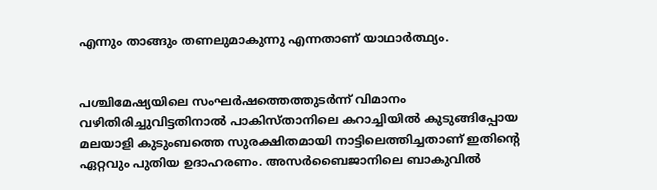എന്നും താങ്ങും തണലുമാകുന്നു എന്നതാണ് യാഥാർത്ഥ്യം.


പശ്ചിമേഷ്യയിലെ സംഘർഷത്തെത്തുടർന്ന് വിമാനം വഴിതിരിച്ചുവിട്ടതിനാൽ പാകിസ്താനിലെ കറാച്ചിയിൽ കുടുങ്ങിപ്പോയ മലയാളി കുടുംബത്തെ സുരക്ഷിതമായി നാട്ടിലെത്തിച്ചതാണ് ഇതിന്റെ ഏറ്റവും പുതിയ ഉദാഹരണം. അസർബൈജാനിലെ ബാകുവിൽ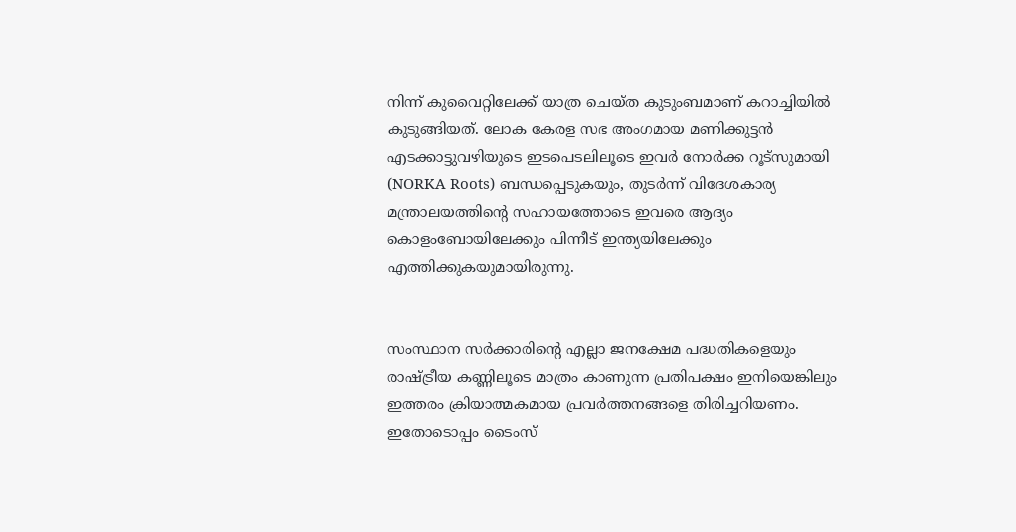നിന്ന് കുവൈറ്റിലേക്ക് യാത്ര ചെയ്ത കുടുംബമാണ് കറാച്ചിയിൽ കുടുങ്ങിയത്. ലോക കേരള സഭ അംഗമായ മണിക്കുട്ടൻ എടക്കാട്ടുവഴിയുടെ ഇടപെടലിലൂടെ ഇവർ നോർക്ക റൂട്സുമായി (NORKA Roots) ബന്ധപ്പെടുകയും, തുടർന്ന് വിദേശകാര്യ മന്ത്രാലയത്തിന്റെ സഹായത്തോടെ ഇവരെ ആദ്യം കൊളംബോയിലേക്കും പിന്നീട് ഇന്ത്യയിലേക്കും എത്തിക്കുകയുമായിരുന്നു.


സംസ്ഥാന സർക്കാരിന്റെ എല്ലാ ജനക്ഷേമ പദ്ധതികളെയും രാഷ്ട്രീയ കണ്ണിലൂടെ മാത്രം കാണുന്ന പ്രതിപക്ഷം ഇനിയെങ്കിലും ഇത്തരം ക്രിയാത്മകമായ പ്രവർത്തനങ്ങളെ തിരിച്ചറിയണം. ഇതോടൊപ്പം ടൈംസ്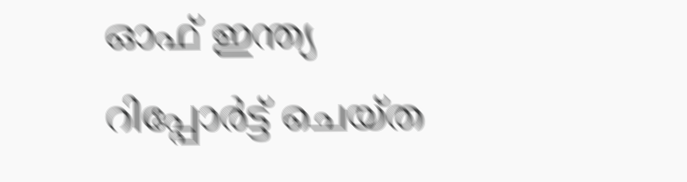ഓഫ് ഇന്ത്യ റിപ്പോർട്ട് ചെയ്ത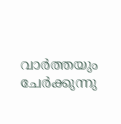വാർത്തയും ചേർക്കുന്നു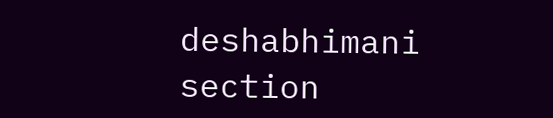deshabhimani section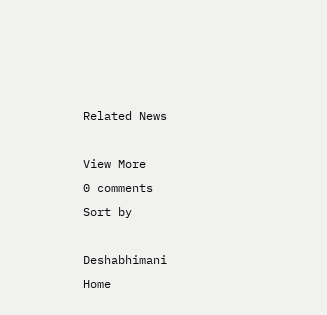Related News

View More
0 comments
Sort by

Deshabhimani
Home